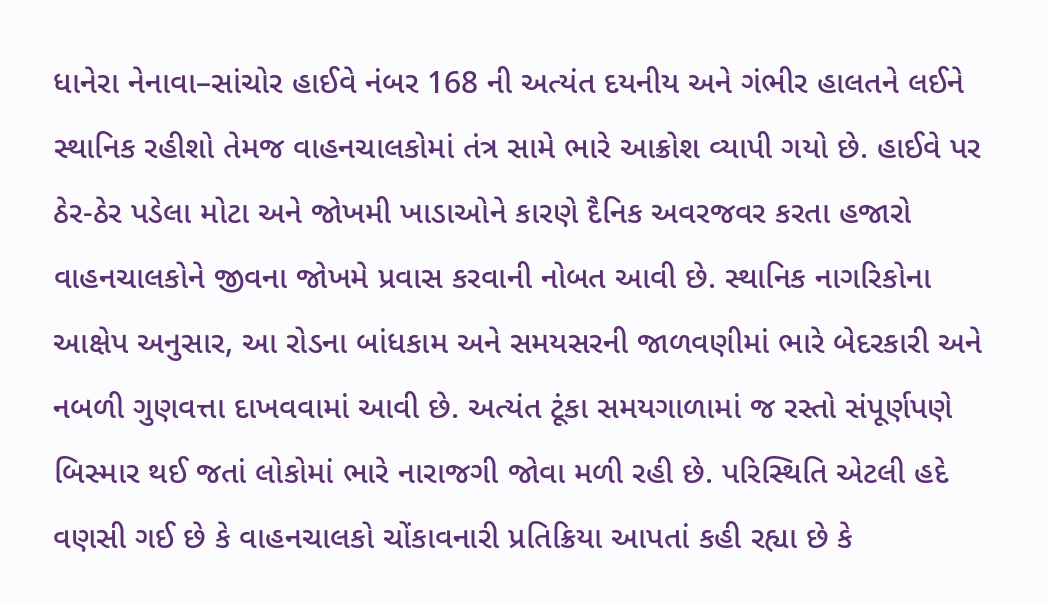ધાનેરા નેનાવા–સાંચોર હાઈવે નંબર 168 ની અત્યંત દયનીય અને ગંભીર હાલતને લઈને સ્થાનિક રહીશો તેમજ વાહનચાલકોમાં તંત્ર સામે ભારે આક્રોશ વ્યાપી ગયો છે. હાઈવે પર ઠેર-ઠેર પડેલા મોટા અને જોખમી ખાડાઓને કારણે દૈનિક અવરજવર કરતા હજારો વાહનચાલકોને જીવના જોખમે પ્રવાસ કરવાની નોબત આવી છે. સ્થાનિક નાગરિકોના આક્ષેપ અનુસાર, આ રોડના બાંધકામ અને સમયસરની જાળવણીમાં ભારે બેદરકારી અને નબળી ગુણવત્તા દાખવવામાં આવી છે. અત્યંત ટૂંકા સમયગાળામાં જ રસ્તો સંપૂર્ણપણે બિસ્માર થઈ જતાં લોકોમાં ભારે નારાજગી જોવા મળી રહી છે. પરિસ્થિતિ એટલી હદે વણસી ગઈ છે કે વાહનચાલકો ચોંકાવનારી પ્રતિક્રિયા આપતાં કહી રહ્યા છે કે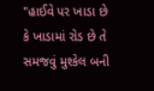"હાઈવે પર ખાડા છે કે ખાડામાં રોડ છે તે સમજવું મુશ્કેલ બની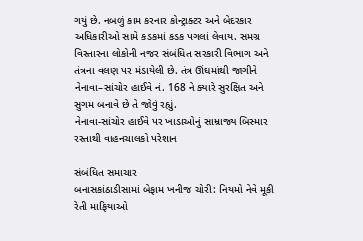ગયું છે. નબળું કામ કરનાર કોન્ટ્રાક્ટર અને બેદરકાર અધિકારીઓ સામે કડકમાં કડક પગલાં લેવાય. સમગ્ર વિસ્તારના લોકોની નજર સંબંધિત સરકારી વિભાગ અને તંત્રના વલણ પર મંડાયેલી છે. તંત્ર ઊંઘમાંથી જાગીને નેનાવા–સાંચોર હાઈવે નં. 168 ને ક્યારે સુરક્ષિત અને સુગમ બનાવે છે તે જોવું રહ્યું.
નેનાવા-સાંચોર હાઈવે પર ખાડાઓનું સામ્રાજ્ય બિસ્માર રસ્તાથી વાહનચાલકો પરેશાન

સંબંધિત સમાચાર
બનાસકાંઠાડીસામાં બેફામ ખનીજ ચોરી: નિયમો નેવે મૂકી રેતી માફિયાઓ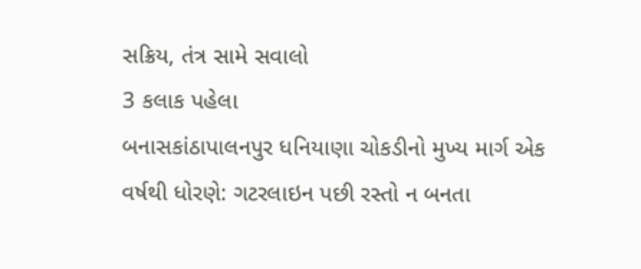સક્રિય, તંત્ર સામે સવાલો
3 કલાક પહેલા
બનાસકાંઠાપાલનપુર ધનિયાણા ચોકડીનો મુખ્ય માર્ગ એક વર્ષથી ધોરણે: ગટરલાઇન પછી રસ્તો ન બનતા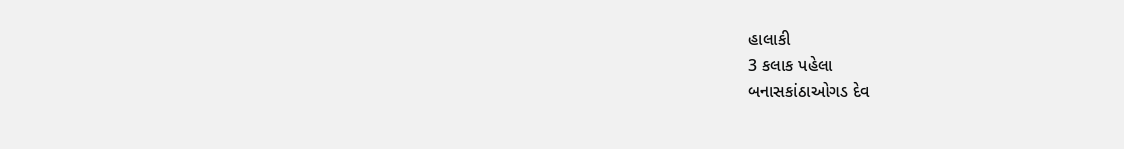હાલાકી
3 કલાક પહેલા
બનાસકાંઠાઓગડ દેવ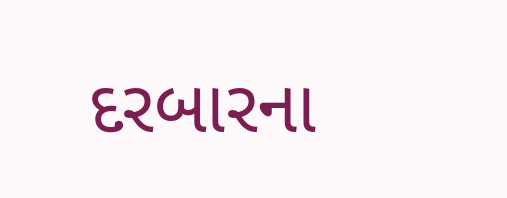દરબારના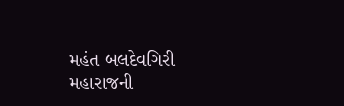મહંત બલદેવગિરી મહારાજની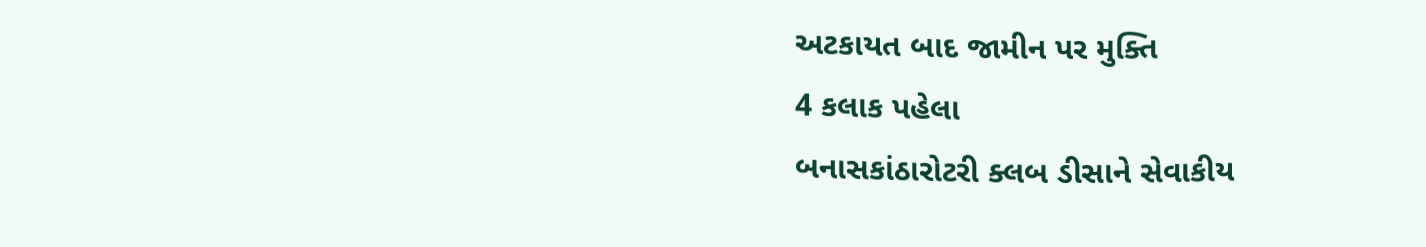અટકાયત બાદ જામીન પર મુક્તિ
4 કલાક પહેલા
બનાસકાંઠારોટરી ક્લબ ડીસાને સેવાકીય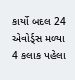કાર્યો બદલ 24 એવોર્ડ્સ મળ્યા
4 કલાક પહેલા